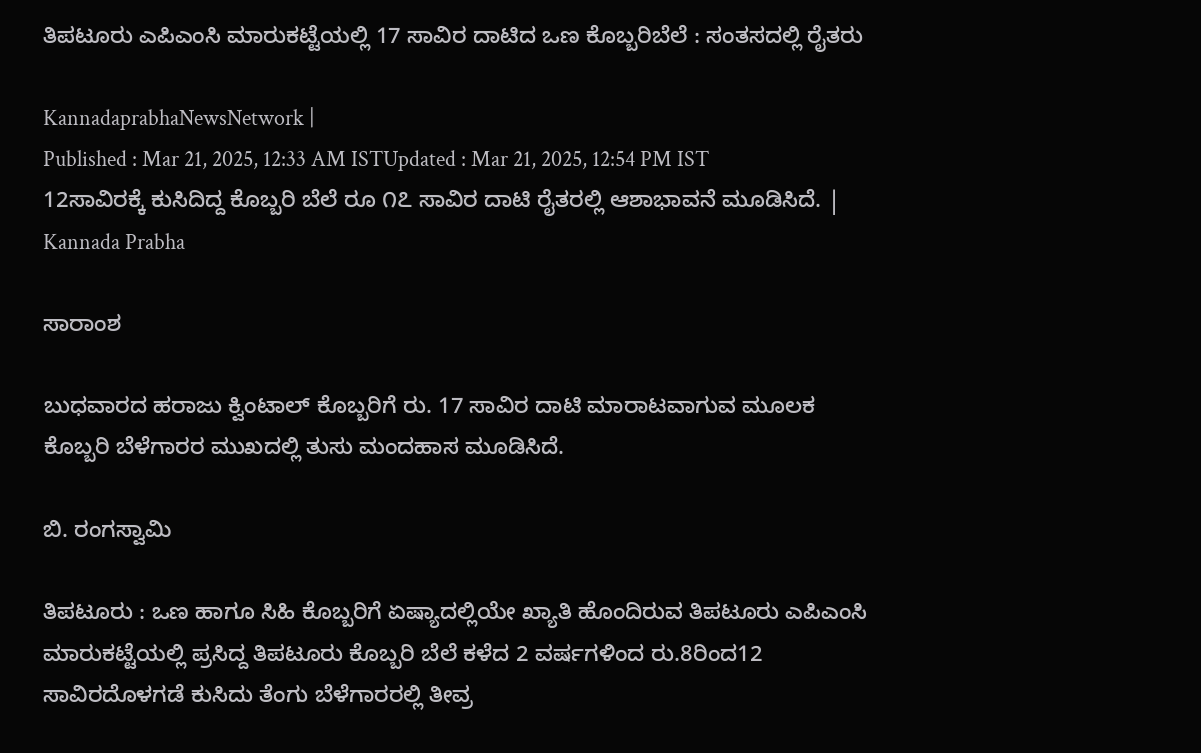ತಿಪಟೂರು ಎಪಿಎಂಸಿ ಮಾರುಕಟ್ಟೆಯಲ್ಲಿ 17 ಸಾವಿರ ದಾಟಿದ ಒಣ ಕೊಬ್ಬರಿಬೆಲೆ : ಸಂತಸದಲ್ಲಿ ರೈತರು

KannadaprabhaNewsNetwork |
Published : Mar 21, 2025, 12:33 AM ISTUpdated : Mar 21, 2025, 12:54 PM IST
12ಸಾವಿರಕ್ಕೆ ಕುಸಿದಿದ್ದ ಕೊಬ್ಬರಿ ಬೆಲೆ ರೂ ೧೭ ಸಾವಿರ ದಾಟಿ ರೈತರಲ್ಲಿ ಆಶಾಭಾವನೆ ಮೂಡಿಸಿದೆ. | Kannada Prabha

ಸಾರಾಂಶ

ಬುಧವಾರದ ಹರಾಜು ಕ್ವಿಂಟಾಲ್ ಕೊಬ್ಬರಿಗೆ ರು. 17 ಸಾವಿರ ದಾಟಿ ಮಾರಾಟವಾಗುವ ಮೂಲಕ ಕೊಬ್ಬರಿ ಬೆಳೆಗಾರರ ಮುಖದಲ್ಲಿ ತುಸು ಮಂದಹಾಸ ಮೂಡಿಸಿದೆ.

ಬಿ. ರಂಗಸ್ವಾಮಿ

ತಿಪಟೂರು : ಒಣ ಹಾಗೂ ಸಿಹಿ ಕೊಬ್ಬರಿಗೆ ಏಷ್ಯಾದಲ್ಲಿಯೇ ಖ್ಯಾತಿ ಹೊಂದಿರುವ ತಿಪಟೂರು ಎಪಿಎಂಸಿ ಮಾರುಕಟ್ಟೆಯಲ್ಲಿ ಪ್ರಸಿದ್ದ ತಿಪಟೂರು ಕೊಬ್ಬರಿ ಬೆಲೆ ಕಳೆದ 2 ವರ್ಷಗಳಿಂದ ರು.8ರಿಂದ12 ಸಾವಿರದೊಳಗಡೆ ಕುಸಿದು ತೆಂಗು ಬೆಳೆಗಾರರಲ್ಲಿ ತೀವ್ರ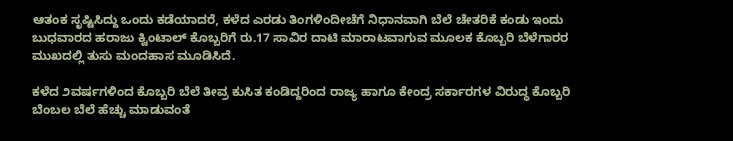ಆತಂಕ ಸೃಷ್ಟಿಸಿದ್ದು ಒಂದು ಕಡೆಯಾದರೆ, ಕಳೆದ ಎರಡು ತಿಂಗಳಿಂದೀಚೆಗೆ ನಿಧಾನವಾಗಿ ಬೆಲೆ ಚೇತರಿಕೆ ಕಂಡು ಇಂದು ಬುಧವಾರದ ಹರಾಜು ಕ್ವಿಂಟಾಲ್ ಕೊಬ್ಬರಿಗೆ ರು.17 ಸಾವಿರ ದಾಟಿ ಮಾರಾಟವಾಗುವ ಮೂಲಕ ಕೊಬ್ಬರಿ ಬೆಳೆಗಾರರ ಮುಖದಲ್ಲಿ ತುಸು ಮಂದಹಾಸ ಮೂಡಿಸಿದೆ.

ಕಳೆದ ೨ವರ್ಷಗಳಿಂದ ಕೊಬ್ಬರಿ ಬೆಲೆ ತೀವ್ರ ಕುಸಿತ ಕಂಡಿದ್ದರಿಂದ ರಾಜ್ಯ ಹಾಗೂ ಕೇಂದ್ರ ಸರ್ಕಾರಗಳ ವಿರುದ್ಧ ಕೊಬ್ಬರಿ ಬೆಂಬಲ ಬೆಲೆ ಹೆಚ್ಚು ಮಾಡುವಂತೆ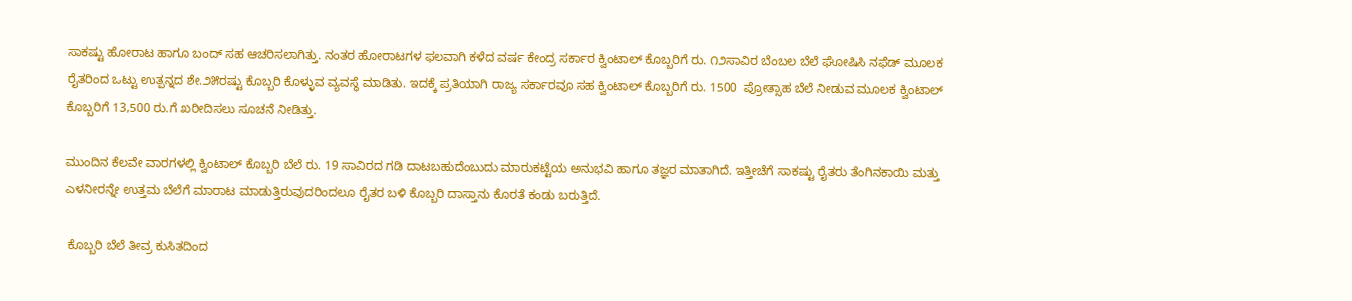ಸಾಕಷ್ಟು ಹೋರಾಟ ಹಾಗೂ ಬಂದ್ ಸಹ ಆಚರಿಸಲಾಗಿತ್ತು. ನಂತರ ಹೋರಾಟಗಳ ಫಲವಾಗಿ ಕಳೆದ ವರ್ಷ ಕೇಂದ್ರ ಸರ್ಕಾರ ಕ್ವಿಂಟಾಲ್ ಕೊಬ್ಬರಿಗೆ ರು. ೧೨ಸಾವಿರ ಬೆಂಬಲ ಬೆಲೆ ಘೋಷಿಸಿ ನಫೆಡ್ ಮೂಲಕ ರೈತರಿಂದ ಒಟ್ಟು ಉತ್ಪನ್ನದ ಶೇ.೨೫ರಷ್ಟು ಕೊಬ್ಬರಿ ಕೊಳ್ಳುವ ವ್ಯವಸ್ಥೆ ಮಾಡಿತು. ಇದಕ್ಕೆ ಪ್ರತಿಯಾಗಿ ರಾಜ್ಯ ಸರ್ಕಾರವೂ ಸಹ ಕ್ವಿಂಟಾಲ್ ಕೊಬ್ಬರಿಗೆ ರು. 1500  ಪ್ರೋತ್ಸಾಹ ಬೆಲೆ ನೀಡುವ ಮೂಲಕ ಕ್ವಿಂಟಾಲ್ ಕೊಬ್ಬರಿಗೆ 13,500 ರು.ಗೆ ಖರೀದಿಸಲು ಸೂಚನೆ ನೀಡಿತ್ತು.

ಮುಂದಿನ ಕೆಲವೇ ವಾರಗಳಲ್ಲಿ ಕ್ವಿಂಟಾಲ್ ಕೊಬ್ಬರಿ ಬೆಲೆ ರು. 19 ಸಾವಿರದ ಗಡಿ ದಾಟಬಹುದೆಂಬುದು ಮಾರುಕಟ್ಟೆಯ ಅನುಭವಿ ಹಾಗೂ ತಜ್ಞರ ಮಾತಾಗಿದೆ. ಇತ್ತೀಚೆಗೆ ಸಾಕಷ್ಟು ರೈತರು ತೆಂಗಿನಕಾಯಿ ಮತ್ತು ಎಳನೀರನ್ನೇ ಉತ್ತಮ ಬೆಲೆಗೆ ಮಾರಾಟ ಮಾಡುತ್ತಿರುವುದರಿಂದಲೂ ರೈತರ ಬಳಿ ಕೊಬ್ಬರಿ ದಾಸ್ತಾನು ಕೊರತೆ ಕಂಡು ಬರುತ್ತಿದೆ.

 ಕೊಬ್ಬರಿ ಬೆಲೆ ತೀವ್ರ ಕುಸಿತದಿಂದ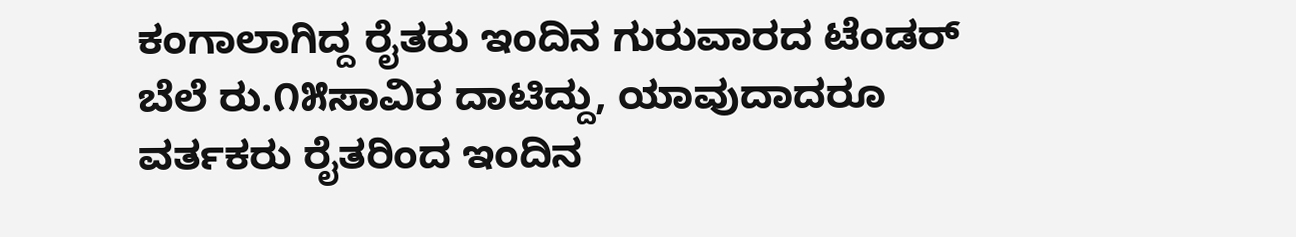ಕಂಗಾಲಾಗಿದ್ದ ರೈತರು ಇಂದಿನ ಗುರುವಾರದ ಟೆಂಡರ್ ಬೆಲೆ ರು.೧೫ಸಾವಿರ ದಾಟಿದ್ದು, ಯಾವುದಾದರೂ ವರ್ತಕರು ರೈತರಿಂದ ಇಂದಿನ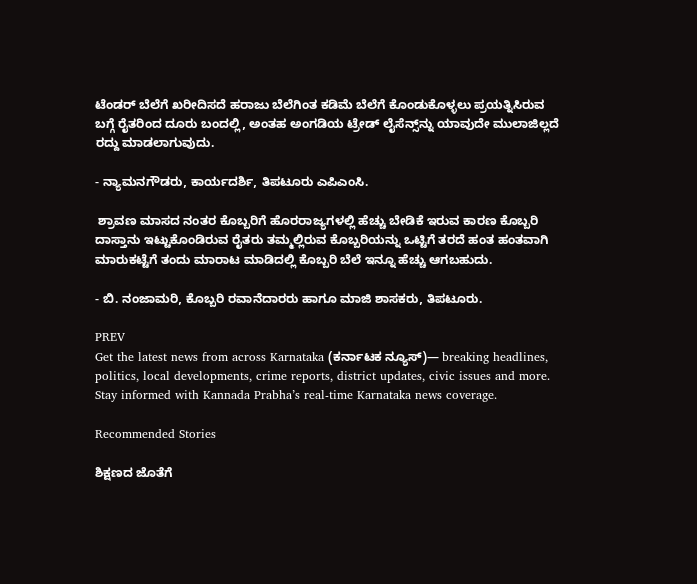ಟೆಂಡರ್ ಬೆಲೆಗೆ ಖರೀದಿಸದೆ ಹರಾಜು ಬೆಲೆಗಿಂತ ಕಡಿಮೆ ಬೆಲೆಗೆ ಕೊಂಡುಕೊಳ್ಳಲು ಪ್ರಯತ್ನಿಸಿರುವ ಬಗ್ಗೆ ರೈತರಿಂದ ದೂರು ಬಂದಲ್ಲಿ, ಅಂತಹ ಅಂಗಡಿಯ ಟ್ರೇಡ್ ಲೈಸೆನ್ಸ್‌ನ್ನು ಯಾವುದೇ ಮುಲಾಜಿಲ್ಲದೆ ರದ್ದು ಮಾಡಲಾಗುವುದು.

- ನ್ಯಾಮನಗೌಡರು, ಕಾರ್ಯದರ್ಶಿ, ತಿಪಟೂರು ಎಪಿಎಂಸಿ.

 ಶ್ರಾವಣ ಮಾಸದ ನಂತರ ಕೊಬ್ಬರಿಗೆ ಹೊರರಾಜ್ಯಗಳಲ್ಲಿ ಹೆಚ್ಚು ಬೇಡಿಕೆ ಇರುವ ಕಾರಣ ಕೊಬ್ಬರಿ ದಾಸ್ತಾನು ಇಟ್ಟುಕೊಂಡಿರುವ ರೈತರು ತಮ್ಮಲ್ಲಿರುವ ಕೊಬ್ಬರಿಯನ್ನು ಒಟ್ಟಿಗೆ ತರದೆ ಹಂತ ಹಂತವಾಗಿ ಮಾರುಕಟ್ಟೆಗೆ ತಂದು ಮಾರಾಟ ಮಾಡಿದಲ್ಲಿ ಕೊಬ್ಬರಿ ಬೆಲೆ ಇನ್ನೂ ಹೆಚ್ಚು ಆಗಬಹುದು.

- ಬಿ. ನಂಜಾಮರಿ, ಕೊಬ್ಬರಿ ರವಾನೆದಾರರು ಹಾಗೂ ಮಾಜಿ ಶಾಸಕರು, ತಿಪಟೂರು.

PREV
Get the latest news from across Karnataka (ಕರ್ನಾಟಕ ನ್ಯೂಸ್)— breaking headlines, politics, local developments, crime reports, district updates, civic issues and more. Stay informed with Kannada Prabha’s real‑time Karnataka news coverage.

Recommended Stories

ಶಿಕ್ಷಣದ ಜೊತೆಗೆ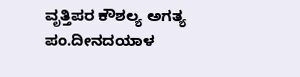ವೃತ್ತಿಪರ ಕೌಶಲ್ಯ ಅಗತ್ಯ
ಪಂ.ದೀನದಯಾಳ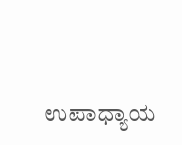ಉಪಾಧ್ಯಾಯ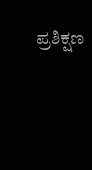ಪ್ರಶಿಕ್ಷಣ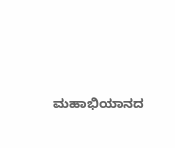ಮಹಾಭಿಯಾನದ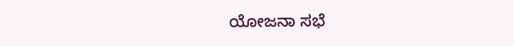ಯೋಜನಾ ಸಭೆ